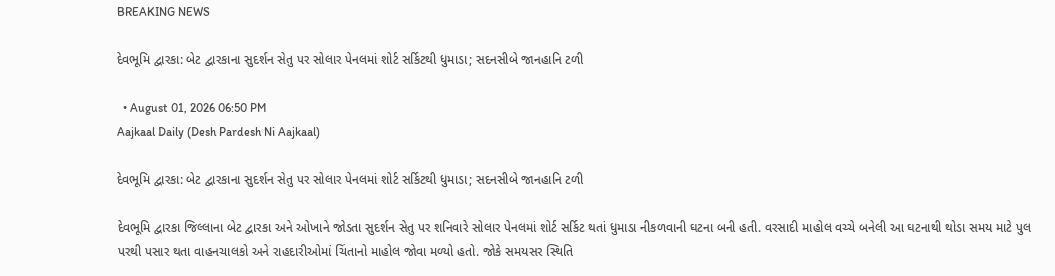BREAKING NEWS

દેવભૂમિ દ્વારકા: બેટ દ્વારકાના સુદર્શન સેતુ પર સોલાર પેનલમાં શોર્ટ સર્કિટથી ધુમાડા; સદનસીબે જાનહાનિ ટળી

  • August 01, 2026 06:50 PM
Aajkaal Daily (Desh Pardesh Ni Aajkaal)

દેવભૂમિ દ્વારકા: બેટ દ્વારકાના સુદર્શન સેતુ પર સોલાર પેનલમાં શોર્ટ સર્કિટથી ધુમાડા; સદનસીબે જાનહાનિ ટળી

દેવભૂમિ દ્વારકા જિલ્લાના બેટ દ્વારકા અને ઓખાને જોડતા સુદર્શન સેતુ પર શનિવારે સોલાર પેનલમાં શોર્ટ સર્કિટ થતાં ધુમાડા નીકળવાની ઘટના બની હતી. વરસાદી માહોલ વચ્ચે બનેલી આ ઘટનાથી થોડા સમય માટે પુલ પરથી પસાર થતા વાહનચાલકો અને રાહદારીઓમાં ચિંતાનો માહોલ જોવા મળ્યો હતો. જોકે સમયસર સ્થિતિ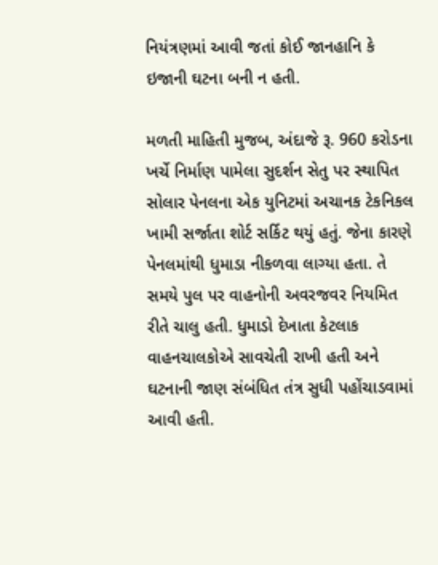નિયંત્રણમાં આવી જતાં કોઈ જાનહાનિ કે ઇજાની ઘટના બની ન હતી.

મળતી માહિતી મુજબ, અંદાજે રૂ. 960 કરોડના ખર્ચે નિર્માણ પામેલા સુદર્શન સેતુ પર સ્થાપિત સોલાર પેનલના એક યુનિટમાં અચાનક ટેકનિકલ ખામી સર્જાતા શોર્ટ સર્કિટ થયું હતું. જેના કારણે પેનલમાંથી ધુમાડા નીકળવા લાગ્યા હતા. તે સમયે પુલ પર વાહનોની અવરજવર નિયમિત રીતે ચાલુ હતી. ધુમાડો દેખાતા કેટલાક વાહનચાલકોએ સાવચેતી રાખી હતી અને ઘટનાની જાણ સંબંધિત તંત્ર સુધી પહોંચાડવામાં આવી હતી.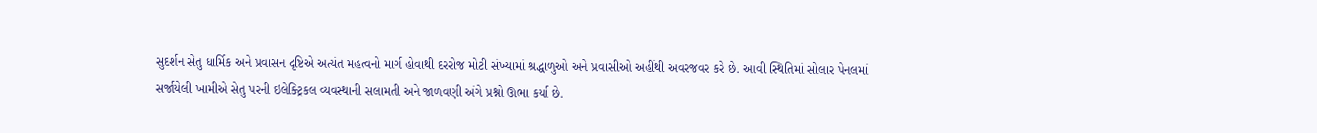સુદર્શન સેતુ ધાર્મિક અને પ્રવાસન દૃષ્ટિએ અત્યંત મહત્વનો માર્ગ હોવાથી દરરોજ મોટી સંખ્યામાં શ્રદ્ધાળુઓ અને પ્રવાસીઓ અહીંથી અવરજવર કરે છે. આવી સ્થિતિમાં સોલાર પેનલમાં સર્જાયેલી ખામીએ સેતુ પરની ઇલેક્ટ્રિકલ વ્યવસ્થાની સલામતી અને જાળવણી અંગે પ્રશ્નો ઊભા કર્યા છે.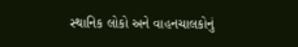સ્થાનિક લોકો અને વાહનચાલકોનું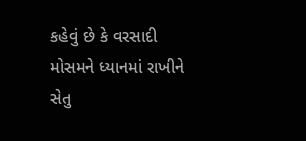કહેવું છે કે વરસાદી મોસમને ધ્યાનમાં રાખીને સેતુ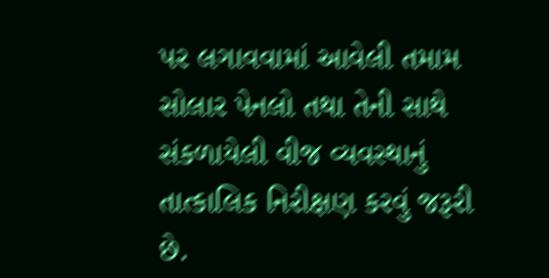પર લગાવવામાં આવેલી તમામ સોલાર પેનલો તથા તેની સાથે સંકળાયેલી વીજ વ્યવસ્થાનું તાત્કાલિક નિરીક્ષણ કરવું જરૂરી છે.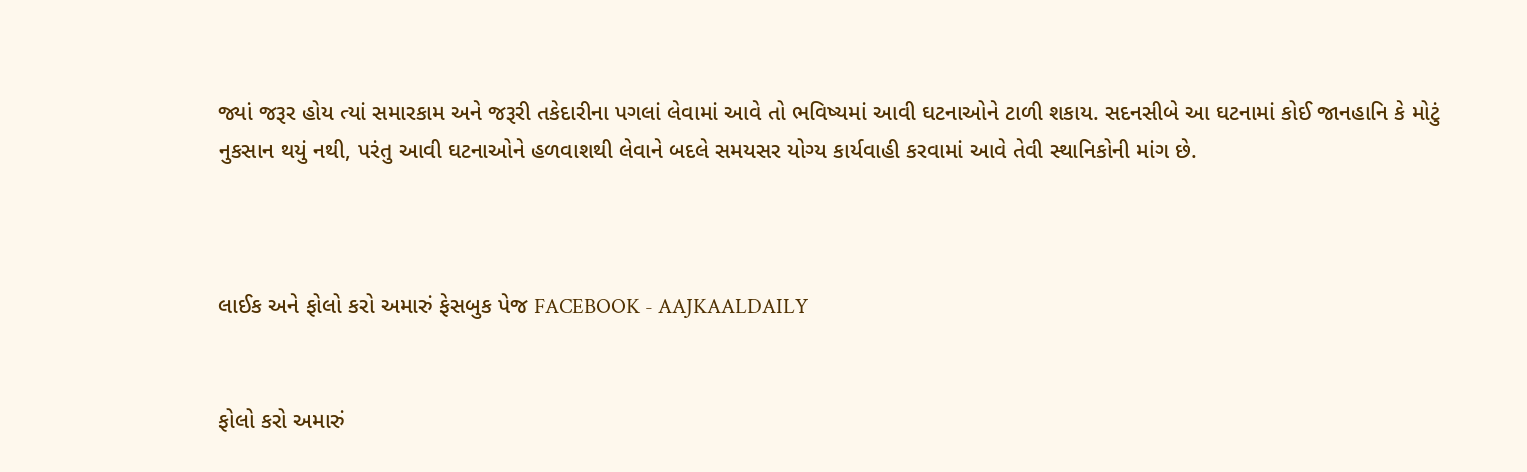જ્યાં જરૂર હોય ત્યાં સમારકામ અને જરૂરી તકેદારીના પગલાં લેવામાં આવે તો ભવિષ્યમાં આવી ઘટનાઓને ટાળી શકાય. સદનસીબે આ ઘટનામાં કોઈ જાનહાનિ કે મોટું નુકસાન થયું નથી, પરંતુ આવી ઘટનાઓને હળવાશથી લેવાને બદલે સમયસર યોગ્ય કાર્યવાહી કરવામાં આવે તેવી સ્થાનિકોની માંગ છે.



લાઈક અને ફોલો કરો અમારું ફેસબુક પેજ FACEBOOK - AAJKAALDAILY


ફોલો કરો અમારું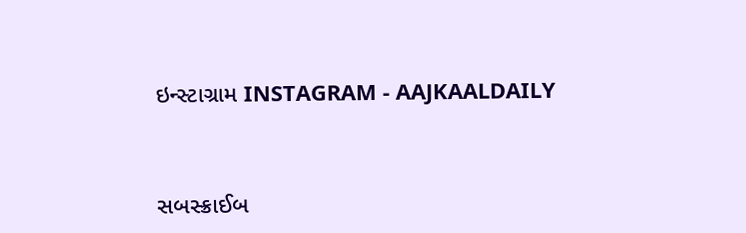ઇન્સ્ટાગ્રામ INSTAGRAM - AAJKAALDAILY


સબસ્ક્રાઈબ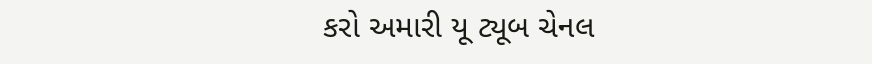કરો અમારી યૂ ટ્યૂબ ચેનલ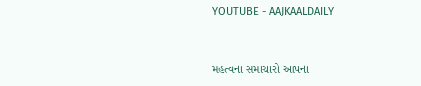YOUTUBE - AAJKAALDAILY


મહત્વના સમાચારો આપના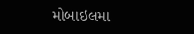મોબાઇલમા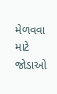મેળવવા માટે જોડાઓ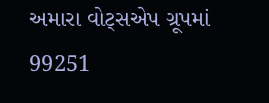અમારા વોટ્સએપ ગ્રૂપમાં  99251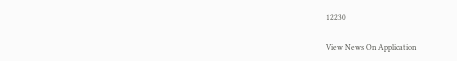12230

View News On Application